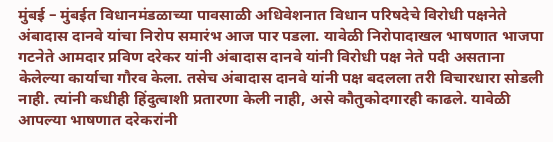मुंबई – मुंबईत विधानमंडळाच्या पावसाळी अधिवेशनात विधान परिषदेचे विरोधी पक्षनेते अंबादास दानवे यांचा निरोप समारंभ आज पार पडला. यावेळी निरोपादाखल भाषणात भाजपा गटनेते आमदार प्रविण दरेकर यांनी अंबादास दानवे यांनी विरोधी पक्ष नेते पदी असताना केलेल्या कार्याचा गौरव केला. तसेच अंबादास दानवे यांनी पक्ष बदलला तरी विचारधारा सोडली नाही. त्यांनी कधीही हिंदुत्वाशी प्रतारणा केली नाही, असे कौतुकोदगारही काढले. यावेळी आपल्या भाषणात दरेकरांनी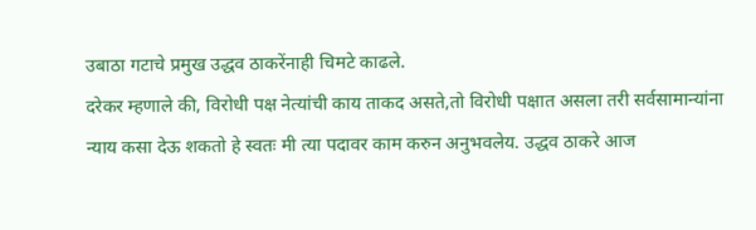उबाठा गटाचे प्रमुख उद्धव ठाकरेंनाही चिमटे काढले.
दरेकर म्हणाले की, विरोधी पक्ष नेत्यांची काय ताकद असते,तो विरोधी पक्षात असला तरी सर्वसामान्यांना न्याय कसा देऊ शकतो हे स्वतः मी त्या पदावर काम करुन अनुभवलेय. उद्धव ठाकरे आज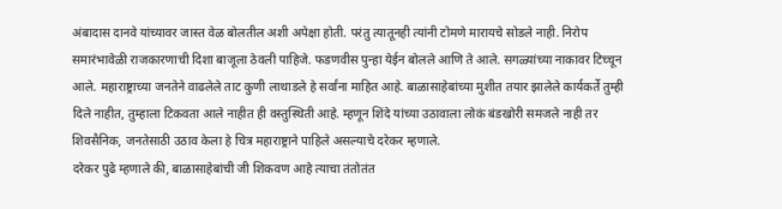अंबादास दानवे यांच्यावर जास्त वेळ बोलतील अशी अपेक्षा होती. परंतु त्यातूनही त्यांनी टोमणे मारायचे सोडले नाही. निरोप समारंभावेळी राजकारणाची दिशा बाजूला ठेवली पाहिजे. फडणवीस पुन्हा येईन बोलले आणि ते आले. सगळ्यांच्या नाकावर टिच्चून आले. महाराष्ट्राच्या जनतेने वाढलेले ताट कुणी लाथाडले हे सर्वांना माहित आहे. बाळासाहेबांच्या मुशीत तयार झालेले कार्यकर्ते तुम्ही दिले नाहीत, तुम्हाला टिकवता आले नाहीत ही वस्तुस्थिती आहे. म्हणून शिंदे यांच्या उठावाला लोकं बंडखोरी समजले नाही तर शिवसैनिक, जनतेसाठी उठाव केला हे चित्र महाराष्ट्राने पाहिले असल्याचे दरेकर म्हणाले.
दरेकर पुढे म्हणाले की, बाळासाहेबांची जी शिकवण आहे त्याचा तंतोतंत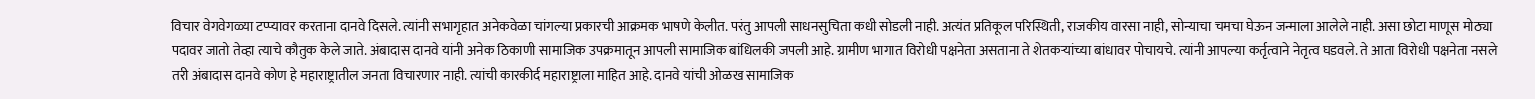विचार वेगवेगळ्या टप्प्यावर करताना दानवे दिसले. त्यांनी सभागृहात अनेकवेळा चांगल्या प्रकारची आक्रमक भाषणे केलीत. परंतु आपली साधनसुचिता कधी सोडली नाही. अत्यंत प्रतिकूल परिस्थिती, राजकीय वारसा नाही, सोन्याचा चमचा घेऊन जन्माला आलेले नाही. असा छोटा माणूस मोठ्या पदावर जातो तेव्हा त्याचे कौतुक केले जाते. अंबादास दानवे यांनी अनेक ठिकाणी सामाजिक उपक्रमातून आपली सामाजिक बांधिलकी जपली आहे. ग्रामीण भागात विरोधी पक्षनेता असताना ते शेतकऱ्यांच्या बांधावर पोचायचे. त्यांनी आपल्या कर्तृत्वाने नेतृत्व घडवले. ते आता विरोधी पक्षनेता नसले तरी अंबादास दानवे कोण हे महाराष्ट्रातील जनता विचारणार नाही. त्यांची कारकीर्द महाराष्ट्राला माहित आहे. दानवे यांची ओळख सामाजिक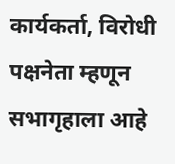कार्यकर्ता, विरोधी पक्षनेता म्हणून सभागृहाला आहे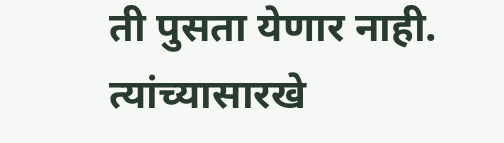ती पुसता येणार नाही. त्यांच्यासारखे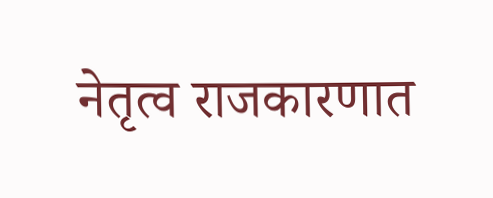नेतृत्व राजकारणात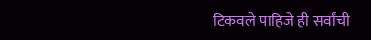टिकवले पाहिजे ही सर्वांची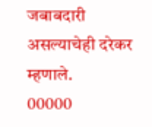जबाबदारी असल्याचेही दरेकर म्हणाले.
00000